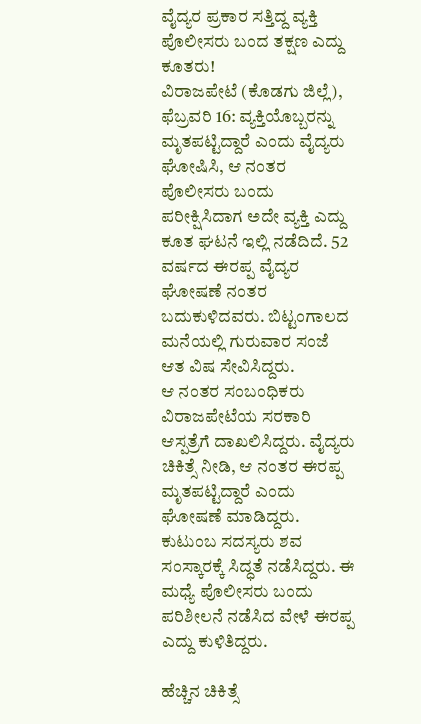ವೈದ್ಯರ ಪ್ರಕಾರ ಸತ್ತಿದ್ದ ವ್ಯಕ್ತಿ ಪೊಲೀಸರು ಬಂದ ತಕ್ಷಣ ಎದ್ದು ಕೂತರು!
ವಿರಾಜಪೇಟೆ (ಕೊಡಗು ಜಿಲ್ಲೆ), ಫೆಬ್ರವರಿ 16: ವ್ಯಕ್ತಿಯೊಬ್ಬರನ್ನು ಮೃತಪಟ್ಟಿದ್ದಾರೆ ಎಂದು ವೈದ್ಯರು ಘೋಷಿಸಿ, ಆ ನಂತರ ಪೊಲೀಸರು ಬಂದು ಪರೀಕ್ಷಿಸಿದಾಗ ಅದೇ ವ್ಯಕ್ತಿ ಎದ್ದು ಕೂತ ಘಟನೆ ಇಲ್ಲಿ ನಡೆದಿದೆ. 52 ವರ್ಷದ ಈರಪ್ಪ ವೈದ್ಯರ ಘೋಷಣೆ ನಂತರ ಬದುಕುಳಿದವರು. ಬಿಟ್ಟಂಗಾಲದ ಮನೆಯಲ್ಲಿ ಗುರುವಾರ ಸಂಜೆ ಆತ ವಿಷ ಸೇವಿಸಿದ್ದರು.
ಆ ನಂತರ ಸಂಬಂಧಿಕರು ವಿರಾಜಪೇಟೆಯ ಸರಕಾರಿ ಆಸ್ಪತ್ರೆಗೆ ದಾಖಲಿಸಿದ್ದರು. ವೈದ್ಯರು ಚಿಕಿತ್ಸೆ ನೀಡಿ, ಆ ನಂತರ ಈರಪ್ಪ ಮೃತಪಟ್ಟಿದ್ದಾರೆ ಎಂದು ಘೋಷಣೆ ಮಾಡಿದ್ದರು. ಕುಟುಂಬ ಸದಸ್ಯರು ಶವ ಸಂಸ್ಕಾರಕ್ಕೆ ಸಿದ್ಧತೆ ನಡೆಸಿದ್ದರು. ಈ ಮಧ್ಯೆ ಪೊಲೀಸರು ಬಂದು ಪರಿಶೀಲನೆ ನಡೆಸಿದ ವೇಳೆ ಈರಪ್ಪ ಎದ್ದು ಕುಳಿತಿದ್ದರು.

ಹೆಚ್ಚಿನ ಚಿಕಿತ್ಸೆ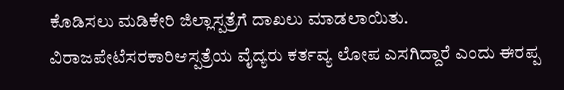ಕೊಡಿಸಲು ಮಡಿಕೇರಿ ಜಿಲ್ಲಾಸ್ಪತ್ರೆಗೆ ದಾಖಲು ಮಾಡಲಾಯಿತು. ವಿರಾಜಪೇಟೆಸರಕಾರಿಆಸ್ಪತ್ರೆಯ ವೈದ್ಯರು ಕರ್ತವ್ಯ ಲೋಪ ಎಸಗಿದ್ದಾರೆ ಎಂದು ಈರಪ್ಪ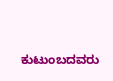ಕುಟುಂಬದವರು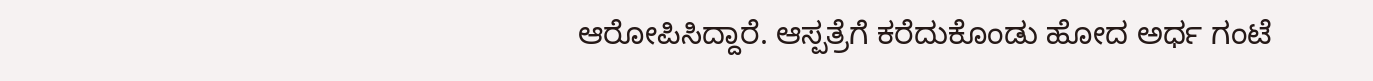ಆರೋಪಿಸಿದ್ದಾರೆ. ಆಸ್ಪತ್ರೆಗೆ ಕರೆದುಕೊಂಡು ಹೋದ ಅರ್ಧ ಗಂಟೆ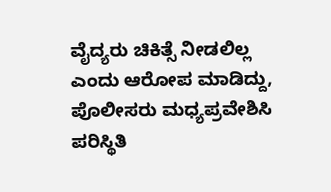ವೈದ್ಯರು ಚಿಕಿತ್ಸೆ ನೀಡಲಿಲ್ಲ ಎಂದು ಆರೋಪ ಮಾಡಿದ್ದು, ಪೊಲೀಸರು ಮಧ್ಯಪ್ರವೇಶಿಸಿ ಪರಿಸ್ಥಿತಿ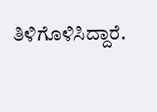ತಿಳಿಗೊಳಿಸಿದ್ದಾರೆ.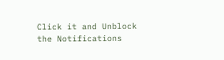Click it and Unblock the Notifications